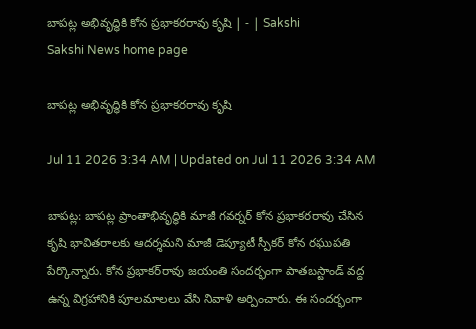బాపట్ల అభివృద్ధికి కోన ప్రభాకరరావు కృషి | - | Sakshi
Sakshi News home page

బాపట్ల అభివృద్ధికి కోన ప్రభాకరరావు కృషి

Jul 11 2026 3:34 AM | Updated on Jul 11 2026 3:34 AM

బాపట్ల: బాపట్ల ప్రాంతాభివృద్ధికి మాజీ గవర్నర్‌ కోన ప్రభాకరరావు చేసిన కృషి భావితరాలకు ఆదర్శమని మాజీ డెప్యూటీ స్పీకర్‌ కోన రఘుపతి పేర్కొన్నారు. కోన ప్రభాకర్‌రావు జయంతి సందర్భంగా పాతబస్టాండ్‌ వద్ద ఉన్న విగ్రహానికి పూలమాలలు వేసి నివాళి అర్పించారు. ఈ సందర్భంగా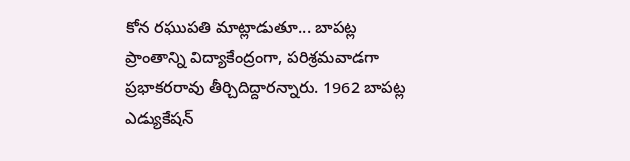కోన రఘుపతి మాట్లాడుతూ... బాపట్ల ప్రాంతాన్ని విద్యాకేంద్రంగా, పరిశ్రమవాడగా ప్రభాకరరావు తీర్చిదిద్దారన్నారు. 1962 బాపట్ల ఎడ్యుకేషన్‌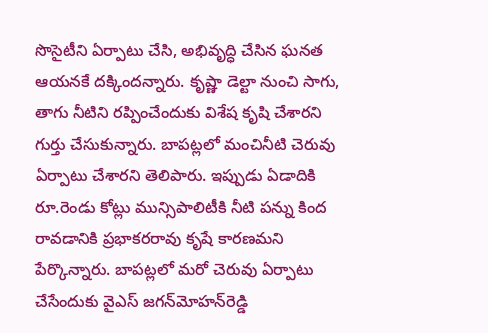సొసైటీని ఏర్పాటు చేసి, అభివృద్ధి చేసిన ఘనత ఆయనకే దక్కిందన్నారు. కృష్ణా డెల్టా నుంచి సాగు, తాగు నీటిని రప్పించేందుకు విశేష కృషి చేశారని గుర్తు చేసుకున్నారు. బాపట్లలో మంచినీటి చెరువు ఏర్పాటు చేశారని తెలిపారు. ఇప్పుడు ఏడాదికి రూ.రెండు కోట్లు మున్సిపాలిటీకి నీటి పన్ను కింద రావడానికి ప్రభాకరరావు కృషే కారణమని పేర్కొన్నారు. బాపట్లలో మరో చెరువు ఏర్పాటు చేసేందుకు వైఎస్‌ జగన్‌మోహన్‌రెడ్డి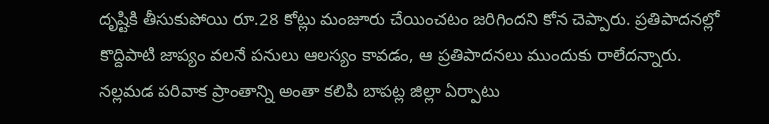దృష్టికి తీసుకుపోయి రూ.28 కోట్లు మంజూరు చేయించటం జరిగిందని కోన చెప్పారు. ప్రతిపాదనల్లో కొద్దిపాటి జాప్యం వలనే పనులు ఆలస్యం కావడం, ఆ ప్రతిపాదనలు ముందుకు రాలేదన్నారు. నల్లమడ పరివాక ప్రాంతాన్ని అంతా కలిపి బాపట్ల జిల్లా ఏర్పాటు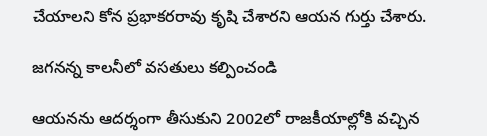చేయాలని కోన ప్రభాకరరావు కృషి చేశారని ఆయన గుర్తు చేశారు.

జగనన్న కాలనీలో వసతులు కల్పించండి

ఆయనను ఆదర్శంగా తీసుకుని 2002లో రాజకీయాల్లోకి వచ్చిన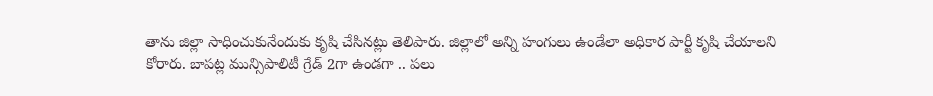తాను జిల్లా సాధించుకునేందుకు కృషి చేసినట్లు తెలిపారు. జిల్లాలో అన్ని హంగులు ఉండేలా అధికార పార్టీ కృషి చేయాలని కోరారు. బాపట్ల మున్సిపాలిటీ గ్రేడ్‌ 2గా ఉండగా .. పలు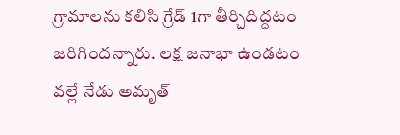గ్రామాలను కలిసి గ్రేడ్‌ 1గా తీర్చిదిద్దటం జరిగిందన్నారు. లక్ష జనాభా ఉండటం వల్లే నేడు అమృత్‌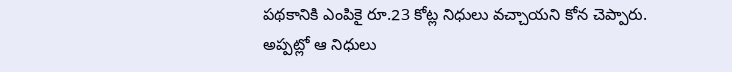పథకానికి ఎంపికై రూ.23 కోట్ల నిధులు వచ్చాయని కోన చెప్పారు. అప్పట్లో ఆ నిధులు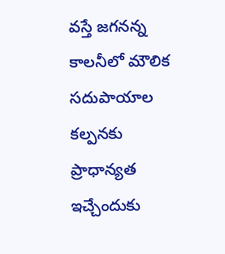వస్తే జగనన్న కాలనీలో మౌలిక సదుపాయాల కల్పనకు ప్రాధాన్యత ఇచ్చేందుకు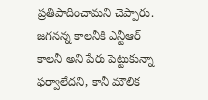ప్రతిపాదించామని చెప్పారు. జగనన్న కాలనీకి ఎన్టీఆర్‌ కాలనీ అని పేరు పెట్టుకున్నా ఫర్వాలేదని, కానీ మౌలిక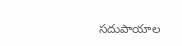సదుపాయాల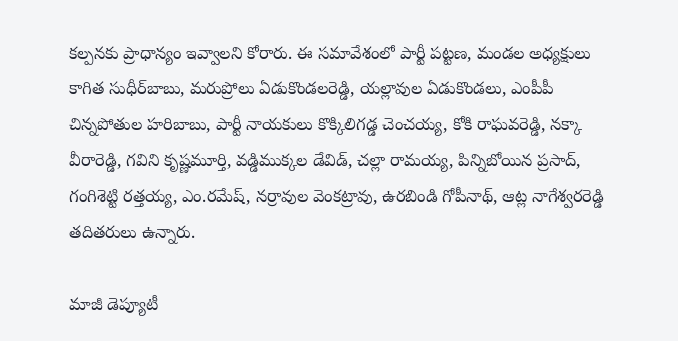కల్పనకు ప్రాధాన్యం ఇవ్వాలని కోరారు. ఈ సమావేశంలో పార్టీ పట్టణ, మండల అధ్యక్షులు కాగిత సుధీర్‌బాబు, మరుప్రోలు ఏడుకొండలరెడ్డి, యల్లావుల ఏడుకొండలు, ఎంపీపీ చిన్నపోతుల హరిబాబు, పార్టీ నాయకులు కొక్కిలిగడ్డ చెంచయ్య, కోకి రాఘవరెడ్డి, నక్కా వీరారెడ్డి, గవిని కృష్ణమూర్తి, వడ్డిముక్కల డేవిడ్‌, చల్లా రామయ్య, పిన్నిబోయిన ప్రసాద్‌, గంగిశెట్టి రత్తయ్య, ఎం.రమేష్‌, నర్రావుల వెంకట్రావు, ఉరబిండి గోపీనాథ్‌, ఆట్ల నాగేశ్వరరెడ్డి తదితరులు ఉన్నారు.

మాజీ డెప్యూటీ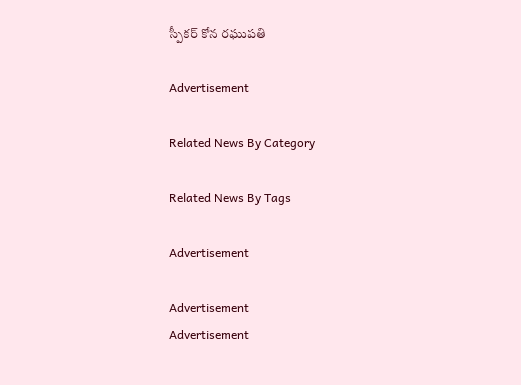స్పీకర్‌ కోన రఘుపతి

Advertisement

Related News By Category

Related News By Tags

Advertisement

Advertisement
Advertisement